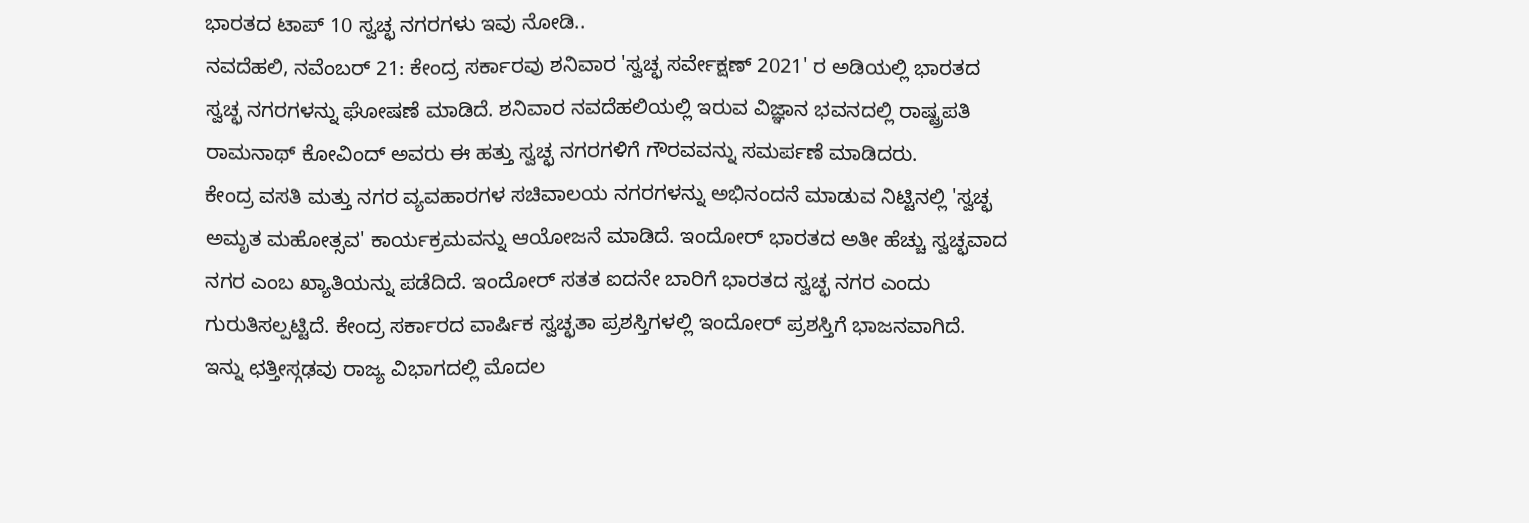ಭಾರತದ ಟಾಪ್ 10 ಸ್ವಚ್ಛ ನಗರಗಳು ಇವು ನೋಡಿ..
ನವದೆಹಲಿ, ನವೆಂಬರ್ 21: ಕೇಂದ್ರ ಸರ್ಕಾರವು ಶನಿವಾರ 'ಸ್ವಚ್ಛ ಸರ್ವೇಕ್ಷಣ್ 2021' ರ ಅಡಿಯಲ್ಲಿ ಭಾರತದ ಸ್ವಚ್ಛ ನಗರಗಳನ್ನು ಘೋಷಣೆ ಮಾಡಿದೆ. ಶನಿವಾರ ನವದೆಹಲಿಯಲ್ಲಿ ಇರುವ ವಿಜ್ಞಾನ ಭವನದಲ್ಲಿ ರಾಷ್ಟ್ರಪತಿ ರಾಮನಾಥ್ ಕೋವಿಂದ್ ಅವರು ಈ ಹತ್ತು ಸ್ವಚ್ಛ ನಗರಗಳಿಗೆ ಗೌರವವನ್ನು ಸಮರ್ಪಣೆ ಮಾಡಿದರು.
ಕೇಂದ್ರ ವಸತಿ ಮತ್ತು ನಗರ ವ್ಯವಹಾರಗಳ ಸಚಿವಾಲಯ ನಗರಗಳನ್ನು ಅಭಿನಂದನೆ ಮಾಡುವ ನಿಟ್ಟಿನಲ್ಲಿ 'ಸ್ವಚ್ಛ ಅಮೃತ ಮಹೋತ್ಸವ' ಕಾರ್ಯಕ್ರಮವನ್ನು ಆಯೋಜನೆ ಮಾಡಿದೆ. ಇಂದೋರ್ ಭಾರತದ ಅತೀ ಹೆಚ್ಚು ಸ್ವಚ್ಛವಾದ ನಗರ ಎಂಬ ಖ್ಯಾತಿಯನ್ನು ಪಡೆದಿದೆ. ಇಂದೋರ್ ಸತತ ಐದನೇ ಬಾರಿಗೆ ಭಾರತದ ಸ್ವಚ್ಛ ನಗರ ಎಂದು ಗುರುತಿಸಲ್ಪಟ್ಟಿದೆ. ಕೇಂದ್ರ ಸರ್ಕಾರದ ವಾರ್ಷಿಕ ಸ್ವಚ್ಛತಾ ಪ್ರಶಸ್ತಿಗಳಲ್ಲಿ ಇಂದೋರ್ ಪ್ರಶಸ್ತಿಗೆ ಭಾಜನವಾಗಿದೆ.
ಇನ್ನು ಛತ್ತೀಸ್ಗಢವು ರಾಜ್ಯ ವಿಭಾಗದಲ್ಲಿ ಮೊದಲ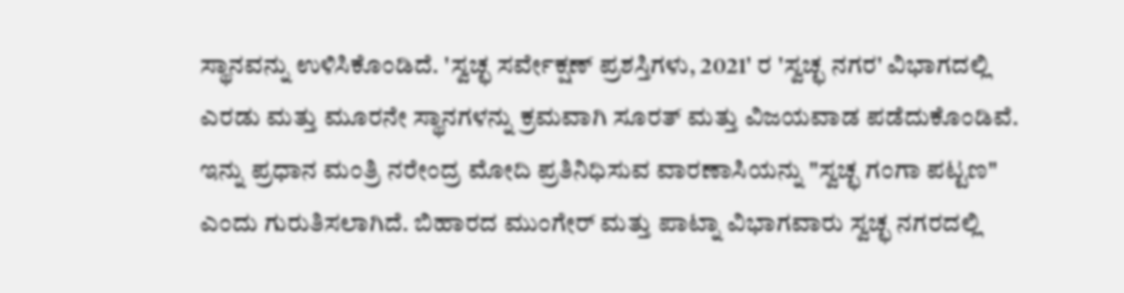ಸ್ಥಾನವನ್ನು ಉಳಿಸಿಕೊಂಡಿದೆ. 'ಸ್ವಚ್ಛ ಸರ್ವೇಕ್ಷಣ್ ಪ್ರಶಸ್ತಿಗಳು, 2021' ರ 'ಸ್ವಚ್ಛ ನಗರ' ವಿಭಾಗದಲ್ಲಿ ಎರಡು ಮತ್ತು ಮೂರನೇ ಸ್ಥಾನಗಳನ್ನು ಕ್ರಮವಾಗಿ ಸೂರತ್ ಮತ್ತು ವಿಜಯವಾಡ ಪಡೆದುಕೊಂಡಿವೆ. ಇನ್ನು ಪ್ರಧಾನ ಮಂತ್ರಿ ನರೇಂದ್ರ ಮೋದಿ ಪ್ರತಿನಿಧಿಸುವ ವಾರಣಾಸಿಯನ್ನು "ಸ್ವಚ್ಛ ಗಂಗಾ ಪಟ್ಟಣ" ಎಂದು ಗುರುತಿಸಲಾಗಿದೆ. ಬಿಹಾರದ ಮುಂಗೇರ್ ಮತ್ತು ಪಾಟ್ನಾ ವಿಭಾಗವಾರು ಸ್ವಚ್ಛ ನಗರದಲ್ಲಿ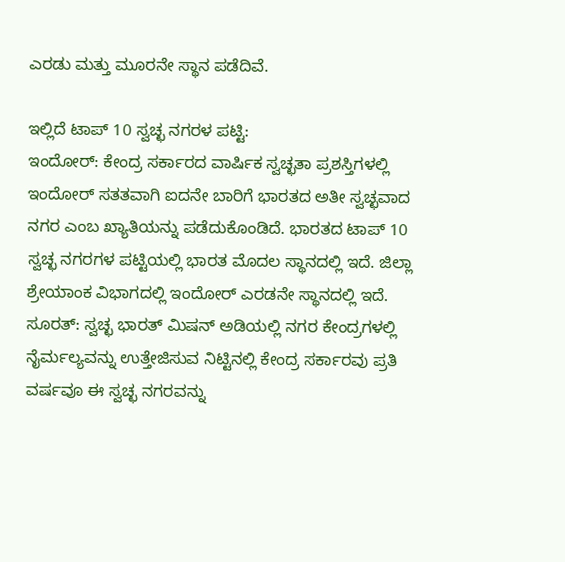ಎರಡು ಮತ್ತು ಮೂರನೇ ಸ್ಥಾನ ಪಡೆದಿವೆ.

ಇಲ್ಲಿದೆ ಟಾಪ್ 10 ಸ್ವಚ್ಛ ನಗರಳ ಪಟ್ಟಿ:
ಇಂದೋರ್: ಕೇಂದ್ರ ಸರ್ಕಾರದ ವಾರ್ಷಿಕ ಸ್ವಚ್ಛತಾ ಪ್ರಶಸ್ತಿಗಳಲ್ಲಿ ಇಂದೋರ್ ಸತತವಾಗಿ ಐದನೇ ಬಾರಿಗೆ ಭಾರತದ ಅತೀ ಸ್ವಚ್ಛವಾದ ನಗರ ಎಂಬ ಖ್ಯಾತಿಯನ್ನು ಪಡೆದುಕೊಂಡಿದೆ. ಭಾರತದ ಟಾಪ್ 10 ಸ್ವಚ್ಛ ನಗರಗಳ ಪಟ್ಟಿಯಲ್ಲಿ ಭಾರತ ಮೊದಲ ಸ್ಥಾನದಲ್ಲಿ ಇದೆ. ಜಿಲ್ಲಾ ಶ್ರೇಯಾಂಕ ವಿಭಾಗದಲ್ಲಿ ಇಂದೋರ್ ಎರಡನೇ ಸ್ಥಾನದಲ್ಲಿ ಇದೆ.
ಸೂರತ್: ಸ್ವಚ್ಛ ಭಾರತ್ ಮಿಷನ್ ಅಡಿಯಲ್ಲಿ ನಗರ ಕೇಂದ್ರಗಳಲ್ಲಿ ನೈರ್ಮಲ್ಯವನ್ನು ಉತ್ತೇಜಿಸುವ ನಿಟ್ಟಿನಲ್ಲಿ ಕೇಂದ್ರ ಸರ್ಕಾರವು ಪ್ರತಿ ವರ್ಷವೂ ಈ ಸ್ವಚ್ಛ ನಗರವನ್ನು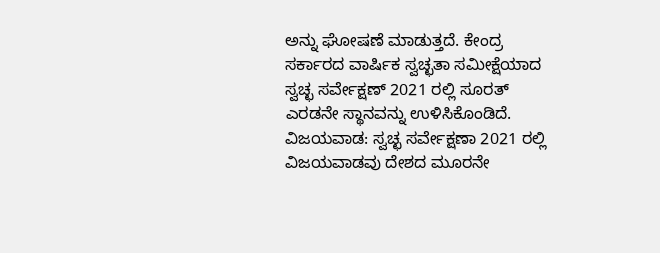ಅನ್ನು ಘೋಷಣೆ ಮಾಡುತ್ತದೆ. ಕೇಂದ್ರ ಸರ್ಕಾರದ ವಾರ್ಷಿಕ ಸ್ವಚ್ಛತಾ ಸಮೀಕ್ಷೆಯಾದ ಸ್ವಚ್ಛ ಸರ್ವೇಕ್ಷಣ್ 2021 ರಲ್ಲಿ ಸೂರತ್ ಎರಡನೇ ಸ್ಥಾನವನ್ನು ಉಳಿಸಿಕೊಂಡಿದೆ.
ವಿಜಯವಾಡ: ಸ್ವಚ್ಛ ಸರ್ವೇಕ್ಷಣಾ 2021 ರಲ್ಲಿ ವಿಜಯವಾಡವು ದೇಶದ ಮೂರನೇ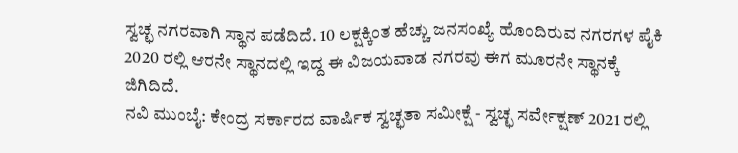ಸ್ವಚ್ಛ ನಗರವಾಗಿ ಸ್ಥಾನ ಪಡೆದಿದೆ. 10 ಲಕ್ಷಕ್ಕಿಂತ ಹೆಚ್ಚು ಜನಸಂಖ್ಯೆ ಹೊಂದಿರುವ ನಗರಗಳ ಪೈಕಿ 2020 ರಲ್ಲಿ ಆರನೇ ಸ್ಥಾನದಲ್ಲಿ ಇದ್ದ ಈ ವಿಜಯವಾಡ ನಗರವು ಈಗ ಮೂರನೇ ಸ್ಥಾನಕ್ಕೆ ಜಿಗಿದಿದೆ.
ನವಿ ಮುಂಬೈ: ಕೇಂದ್ರ ಸರ್ಕಾರದ ವಾರ್ಷಿಕ ಸ್ವಚ್ಛತಾ ಸಮೀಕ್ಷೆ - ಸ್ವಚ್ಛ ಸರ್ವೇಕ್ಷಣ್ 2021 ರಲ್ಲಿ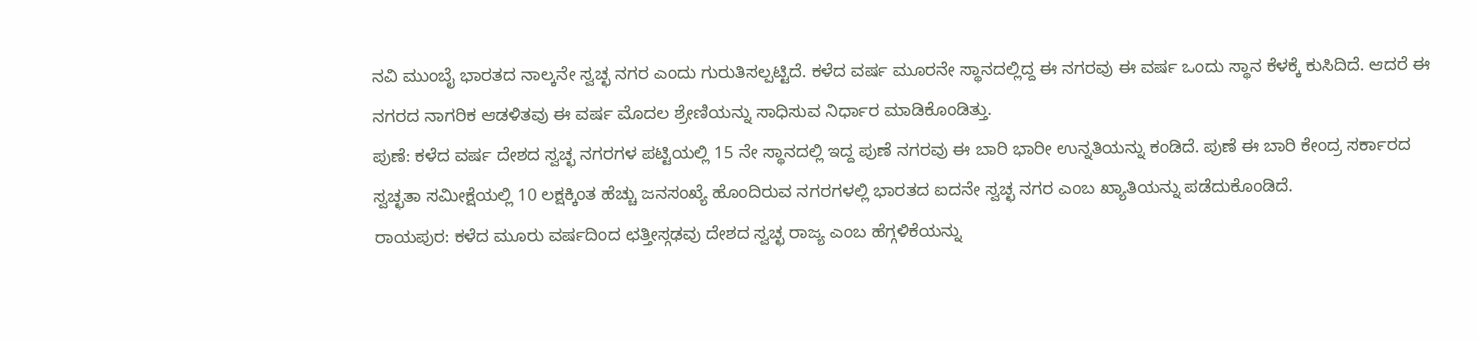ನವಿ ಮುಂಬೈ ಭಾರತದ ನಾಲ್ಕನೇ ಸ್ವಚ್ಛ ನಗರ ಎಂದು ಗುರುತಿಸಲ್ಪಟ್ಟಿದೆ. ಕಳೆದ ವರ್ಷ ಮೂರನೇ ಸ್ಥಾನದಲ್ಲಿದ್ದ ಈ ನಗರವು ಈ ವರ್ಷ ಒಂದು ಸ್ಥಾನ ಕೆಳಕ್ಕೆ ಕುಸಿದಿದೆ. ಆದರೆ ಈ ನಗರದ ನಾಗರಿಕ ಆಡಳಿತವು ಈ ವರ್ಷ ಮೊದಲ ಶ್ರೇಣಿಯನ್ನು ಸಾಧಿಸುವ ನಿರ್ಧಾರ ಮಾಡಿಕೊಂಡಿತ್ತು.
ಪುಣೆ: ಕಳೆದ ವರ್ಷ ದೇಶದ ಸ್ವಚ್ಛ ನಗರಗಳ ಪಟ್ಟಿಯಲ್ಲಿ 15 ನೇ ಸ್ಥಾನದಲ್ಲಿ ಇದ್ದ ಪುಣೆ ನಗರವು ಈ ಬಾರಿ ಭಾರೀ ಉನ್ನತಿಯನ್ನು ಕಂಡಿದೆ. ಪುಣೆ ಈ ಬಾರಿ ಕೇಂದ್ರ ಸರ್ಕಾರದ ಸ್ವಚ್ಛತಾ ಸಮೀಕ್ಷೆಯಲ್ಲಿ 10 ಲಕ್ಷಕ್ಕಿಂತ ಹೆಚ್ಚು ಜನಸಂಖ್ಯೆ ಹೊಂದಿರುವ ನಗರಗಳಲ್ಲಿ ಭಾರತದ ಐದನೇ ಸ್ವಚ್ಛ ನಗರ ಎಂಬ ಖ್ಯಾತಿಯನ್ನು ಪಡೆದುಕೊಂಡಿದೆ.
ರಾಯಪುರ: ಕಳೆದ ಮೂರು ವರ್ಷದಿಂದ ಛತ್ತೀಸ್ಗಢವು ದೇಶದ ಸ್ವಚ್ಛ ರಾಜ್ಯ ಎಂಬ ಹೆಗ್ಗಳಿಕೆಯನ್ನು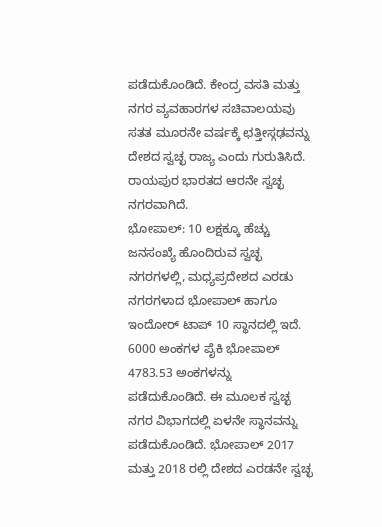ಪಡೆದುಕೊಂಡಿದೆ. ಕೇಂದ್ರ ವಸತಿ ಮತ್ತು ನಗರ ವ್ಯವಹಾರಗಳ ಸಚಿವಾಲಯವು ಸತತ ಮೂರನೇ ವರ್ಷಕ್ಕೆ ಛತ್ತೀಸ್ಗಢವನ್ನು ದೇಶದ ಸ್ವಚ್ಛ ರಾಜ್ಯ ಎಂದು ಗುರುತಿಸಿದೆ. ರಾಯಪುರ ಭಾರತದ ಆರನೇ ಸ್ವಚ್ಛ ನಗರವಾಗಿದೆ.
ಭೋಪಾಲ್: 10 ಲಕ್ಷಕ್ಕೂ ಹೆಚ್ಚು ಜನಸಂಖ್ಯೆ ಹೊಂದಿರುವ ಸ್ವಚ್ಛ ನಗರಗಳಲ್ಲಿ, ಮಧ್ಯಪ್ರದೇಶದ ಎರಡು ನಗರಗಳಾದ ಭೋಪಾಲ್ ಹಾಗೂ ಇಂದೋರ್ ಟಾಪ್ 10 ಸ್ಥಾನದಲ್ಲಿ ಇದೆ. 6000 ಅಂಕಗಳ ಪೈಕಿ ಭೋಪಾಲ್ 4783.53 ಅಂಕಗಳನ್ನು ಪಡೆದುಕೊಂಡಿದೆ. ಈ ಮೂಲಕ ಸ್ವಚ್ಛ ನಗರ ವಿಭಾಗದಲ್ಲಿ ಏಳನೇ ಸ್ಥಾನವನ್ನು ಪಡೆದುಕೊಂಡಿದೆ. ಭೋಪಾಲ್ 2017 ಮತ್ತು 2018 ರಲ್ಲಿ ದೇಶದ ಎರಡನೇ ಸ್ವಚ್ಛ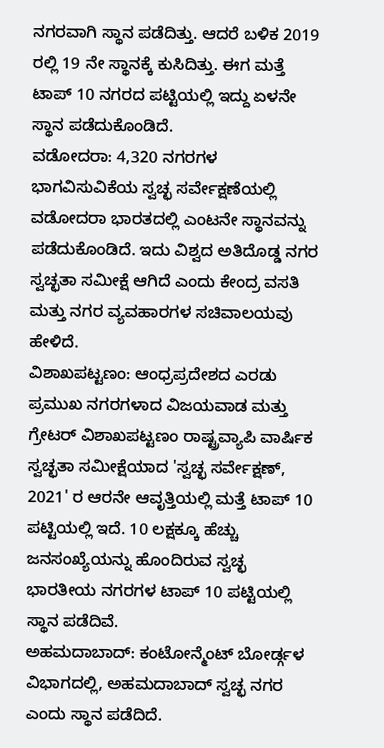ನಗರವಾಗಿ ಸ್ಥಾನ ಪಡೆದಿತ್ತು. ಆದರೆ ಬಳಿಕ 2019 ರಲ್ಲಿ 19 ನೇ ಸ್ಥಾನಕ್ಕೆ ಕುಸಿದಿತ್ತು. ಈಗ ಮತ್ತೆ ಟಾಪ್ 10 ನಗರದ ಪಟ್ಟಿಯಲ್ಲಿ ಇದ್ದು ಏಳನೇ ಸ್ಥಾನ ಪಡೆದುಕೊಂಡಿದೆ.
ವಡೋದರಾ: 4,320 ನಗರಗಳ ಭಾಗವಿಸುವಿಕೆಯ ಸ್ವಚ್ಛ ಸರ್ವೇಕ್ಷಣೆಯಲ್ಲಿ ವಡೋದರಾ ಭಾರತದಲ್ಲಿ ಎಂಟನೇ ಸ್ಥಾನವನ್ನು ಪಡೆದುಕೊಂಡಿದೆ. ಇದು ವಿಶ್ವದ ಅತಿದೊಡ್ಡ ನಗರ ಸ್ವಚ್ಛತಾ ಸಮೀಕ್ಷೆ ಆಗಿದೆ ಎಂದು ಕೇಂದ್ರ ವಸತಿ ಮತ್ತು ನಗರ ವ್ಯವಹಾರಗಳ ಸಚಿವಾಲಯವು ಹೇಳಿದೆ.
ವಿಶಾಖಪಟ್ಟಣಂ: ಆಂಧ್ರಪ್ರದೇಶದ ಎರಡು ಪ್ರಮುಖ ನಗರಗಳಾದ ವಿಜಯವಾಡ ಮತ್ತು ಗ್ರೇಟರ್ ವಿಶಾಖಪಟ್ಟಣಂ ರಾಷ್ಟ್ರವ್ಯಾಪಿ ವಾರ್ಷಿಕ ಸ್ವಚ್ಛತಾ ಸಮೀಕ್ಷೆಯಾದ 'ಸ್ವಚ್ಛ ಸರ್ವೇಕ್ಷಣ್, 2021' ರ ಆರನೇ ಆವೃತ್ತಿಯಲ್ಲಿ ಮತ್ತೆ ಟಾಪ್ 10 ಪಟ್ಟಿಯಲ್ಲಿ ಇದೆ. 10 ಲಕ್ಷಕ್ಕೂ ಹೆಚ್ಚು ಜನಸಂಖ್ಯೆಯನ್ನು ಹೊಂದಿರುವ ಸ್ವಚ್ಛ ಭಾರತೀಯ ನಗರಗಳ ಟಾಪ್ 10 ಪಟ್ಟಿಯಲ್ಲಿ ಸ್ಥಾನ ಪಡೆದಿವೆ.
ಅಹಮದಾಬಾದ್: ಕಂಟೋನ್ಮೆಂಟ್ ಬೋರ್ಡ್ಗಳ ವಿಭಾಗದಲ್ಲಿ, ಅಹಮದಾಬಾದ್ ಸ್ವಚ್ಛ ನಗರ ಎಂದು ಸ್ಥಾನ ಪಡೆದಿದೆ.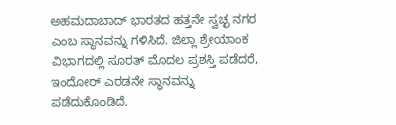ಅಹಮದಾಬಾದ್ ಭಾರತದ ಹತ್ತನೇ ಸ್ವಚ್ಛ ನಗರ ಎಂಬ ಸ್ಥಾನವನ್ನು ಗಳಿಸಿದೆ. ಜಿಲ್ಲಾ ಶ್ರೇಯಾಂಕ ವಿಭಾಗದಲ್ಲಿ ಸೂರತ್ ಮೊದಲ ಪ್ರಶಸ್ತಿ ಪಡೆದರೆ, ಇಂದೋರ್ ಎರಡನೇ ಸ್ಥಾನವನ್ನು ಪಡೆದುಕೊಂಡಿದೆ.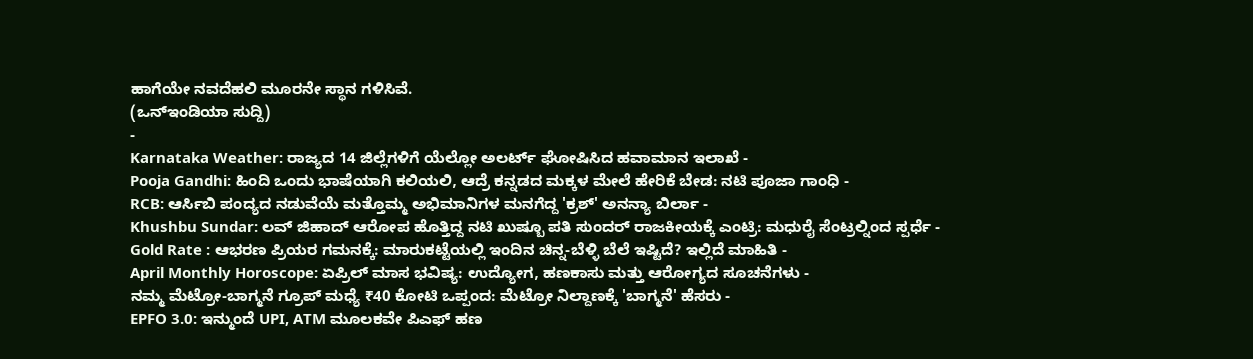ಹಾಗೆಯೇ ನವದೆಹಲಿ ಮೂರನೇ ಸ್ಥಾನ ಗಳಿಸಿವೆ.
(ಒನ್ಇಂಡಿಯಾ ಸುದ್ದಿ)
-
Karnataka Weather: ರಾಜ್ಯದ 14 ಜಿಲ್ಲೆಗಳಿಗೆ ಯೆಲ್ಲೋ ಅಲರ್ಟ್ ಘೋಷಿಸಿದ ಹವಾಮಾನ ಇಲಾಖೆ -
Pooja Gandhi: ಹಿಂದಿ ಒಂದು ಭಾಷೆಯಾಗಿ ಕಲಿಯಲಿ, ಆದ್ರೆ ಕನ್ನಡದ ಮಕ್ಕಳ ಮೇಲೆ ಹೇರಿಕೆ ಬೇಡ: ನಟಿ ಪೂಜಾ ಗಾಂಧಿ -
RCB: ಆರ್ಸಿಬಿ ಪಂದ್ಯದ ನಡುವೆಯೆ ಮತ್ತೊಮ್ಮ ಅಭಿಮಾನಿಗಳ ಮನಗೆದ್ದ 'ಕ್ರಶ್' ಅನನ್ಯಾ ಬಿರ್ಲಾ -
Khushbu Sundar: ಲವ್ ಜಿಹಾದ್ ಆರೋಪ ಹೊತ್ತಿದ್ದ ನಟಿ ಖುಷ್ಬೂ ಪತಿ ಸುಂದರ್ ರಾಜಕೀಯಕ್ಕೆ ಎಂಟ್ರಿ: ಮಧುರೈ ಸೆಂಟ್ರಲ್ನಿಂದ ಸ್ಪರ್ಧೆ -
Gold Rate : ಆಭರಣ ಪ್ರಿಯರ ಗಮನಕ್ಕೆ: ಮಾರುಕಟ್ಟೆಯಲ್ಲಿ ಇಂದಿನ ಚಿನ್ನ-ಬೆಳ್ಳಿ ಬೆಲೆ ಇಷ್ಟಿದೆ? ಇಲ್ಲಿದೆ ಮಾಹಿತಿ -
April Monthly Horoscope: ಏಪ್ರಿಲ್ ಮಾಸ ಭವಿಷ್ಯ: ಉದ್ಯೋಗ, ಹಣಕಾಸು ಮತ್ತು ಆರೋಗ್ಯದ ಸೂಚನೆಗಳು -
ನಮ್ಮ ಮೆಟ್ರೋ-ಬಾಗ್ಮನೆ ಗ್ರೂಪ್ ಮಧ್ಯೆ ₹40 ಕೋಟಿ ಒಪ್ಪಂದ: ಮೆಟ್ರೋ ನಿಲ್ದಾಣಕ್ಕೆ 'ಬಾಗ್ಮನೆ' ಹೆಸರು -
EPFO 3.0: ಇನ್ಮುಂದೆ UPI, ATM ಮೂಲಕವೇ ಪಿಎಫ್ ಹಣ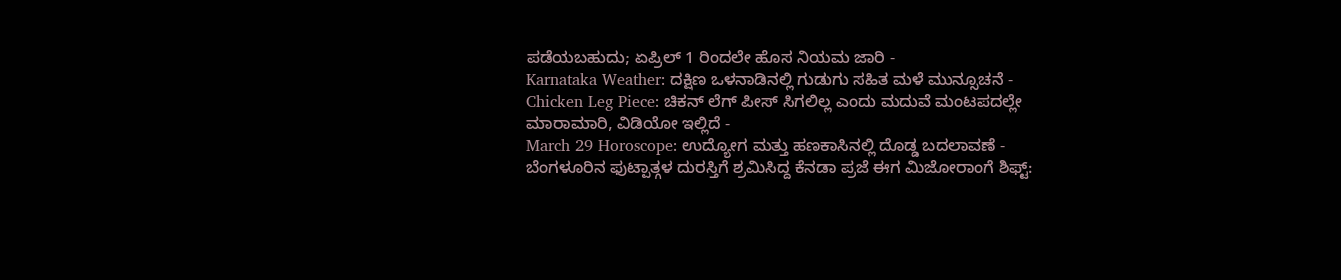ಪಡೆಯಬಹುದು; ಏಪ್ರಿಲ್ 1 ರಿಂದಲೇ ಹೊಸ ನಿಯಮ ಜಾರಿ -
Karnataka Weather: ದಕ್ಷಿಣ ಒಳನಾಡಿನಲ್ಲಿ ಗುಡುಗು ಸಹಿತ ಮಳೆ ಮುನ್ಸೂಚನೆ -
Chicken Leg Piece: ಚಿಕನ್ ಲೆಗ್ ಪೀಸ್ ಸಿಗಲಿಲ್ಲ ಎಂದು ಮದುವೆ ಮಂಟಪದಲ್ಲೇ ಮಾರಾಮಾರಿ, ವಿಡಿಯೋ ಇಲ್ಲಿದೆ -
March 29 Horoscope: ಉದ್ಯೋಗ ಮತ್ತು ಹಣಕಾಸಿನಲ್ಲಿ ದೊಡ್ಡ ಬದಲಾವಣೆ -
ಬೆಂಗಳೂರಿನ ಫುಟ್ಪಾತ್ಗಳ ದುರಸ್ತಿಗೆ ಶ್ರಮಿಸಿದ್ದ ಕೆನಡಾ ಪ್ರಜೆ ಈಗ ಮಿಜೋರಾಂಗೆ ಶಿಫ್ಟ್: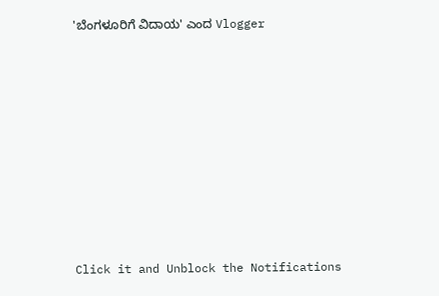'ಬೆಂಗಳೂರಿಗೆ ವಿದಾಯ' ಎಂದ Vlogger












Click it and Unblock the Notifications